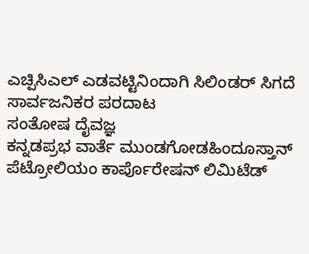ಎಚ್ಪಿಸಿಎಲ್ ಎಡವಟ್ಟಿನಿಂದಾಗಿ ಸಿಲಿಂಡರ್ ಸಿಗದೆ ಸಾರ್ವಜನಿಕರ ಪರದಾಟ
ಸಂತೋಷ ದೈವಜ್ಞ
ಕನ್ನಡಪ್ರಭ ವಾರ್ತೆ ಮುಂಡಗೋಡಹಿಂದೂಸ್ತಾನ್ ಪೆಟ್ರೋಲಿಯಂ ಕಾರ್ಪೊರೇಷನ್ ಲಿಮಿಟೆಡ್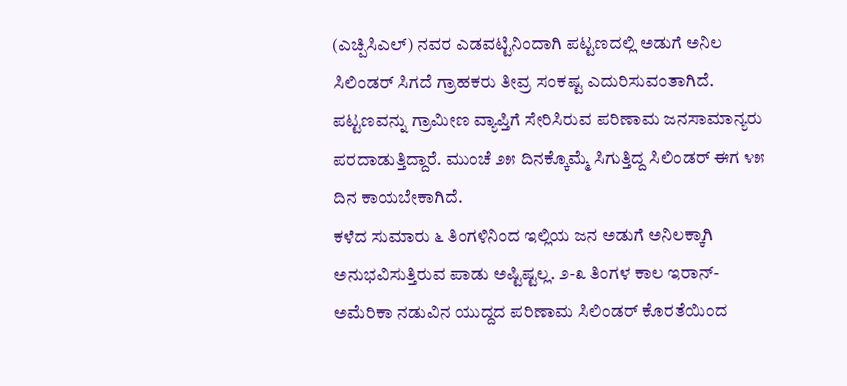(ಎಚ್ಪಿಸಿಎಲ್) ನವರ ಎಡವಟ್ಟಿನಿಂದಾಗಿ ಪಟ್ಟಣದಲ್ಲಿ ಅಡುಗೆ ಅನಿಲ ಸಿಲಿಂಡರ್ ಸಿಗದೆ ಗ್ರಾಹಕರು ತೀವ್ರ ಸಂಕಷ್ಟ ಎದುರಿಸುವಂತಾಗಿದೆ. ಪಟ್ಟಣವನ್ನು ಗ್ರಾಮೀಣ ವ್ಯಾಪ್ತಿಗೆ ಸೇರಿಸಿರುವ ಪರಿಣಾಮ ಜನಸಾಮಾನ್ಯರು ಪರದಾಡುತ್ತಿದ್ದಾರೆ. ಮುಂಚೆ ೨೫ ದಿನಕ್ಕೊಮ್ಮೆ ಸಿಗುತ್ತಿದ್ದ ಸಿಲಿಂಡರ್ ಈಗ ೪೫ ದಿನ ಕಾಯಬೇಕಾಗಿದೆ.
ಕಳೆದ ಸುಮಾರು ೬ ತಿಂಗಳಿನಿಂದ ಇಲ್ಲಿಯ ಜನ ಅಡುಗೆ ಅನಿಲಕ್ಕಾಗಿ ಅನುಭವಿಸುತ್ತಿರುವ ಪಾಡು ಅಷ್ಟಿಷ್ಟಲ್ಲ. ೨-೩ ತಿಂಗಳ ಕಾಲ ಇರಾನ್-ಅಮೆರಿಕಾ ನಡುವಿನ ಯುದ್ದದ ಪರಿಣಾಮ ಸಿಲಿಂಡರ್ ಕೊರತೆಯಿಂದ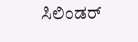ಸಿಲಿಂಡರ್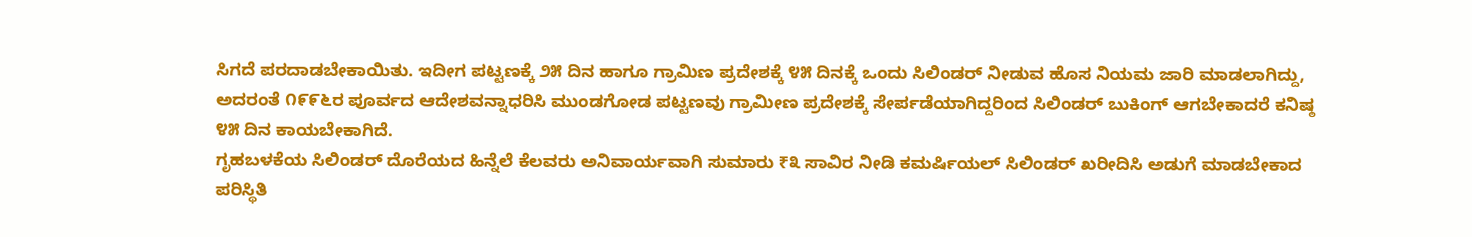ಸಿಗದೆ ಪರದಾಡಬೇಕಾಯಿತು. ಇದೀಗ ಪಟ್ಟಣಕ್ಕೆ ೨೫ ದಿನ ಹಾಗೂ ಗ್ರಾಮಿಣ ಪ್ರದೇಶಕ್ಕೆ ೪೫ ದಿನಕ್ಕೆ ಒಂದು ಸಿಲಿಂಡರ್ ನೀಡುವ ಹೊಸ ನಿಯಮ ಜಾರಿ ಮಾಡಲಾಗಿದ್ದು, ಅದರಂತೆ ೧೯೯೬ರ ಪೂರ್ವದ ಆದೇಶವನ್ನಾಧರಿಸಿ ಮುಂಡಗೋಡ ಪಟ್ಟಣವು ಗ್ರಾಮೀಣ ಪ್ರದೇಶಕ್ಕೆ ಸೇರ್ಪಡೆಯಾಗಿದ್ದರಿಂದ ಸಿಲಿಂಡರ್ ಬುಕಿಂಗ್ ಆಗಬೇಕಾದರೆ ಕನಿಷ್ಠ ೪೫ ದಿನ ಕಾಯಬೇಕಾಗಿದೆ.
ಗೃಹಬಳಕೆಯ ಸಿಲಿಂಡರ್ ದೊರೆಯದ ಹಿನ್ನೆಲೆ ಕೆಲವರು ಅನಿವಾರ್ಯವಾಗಿ ಸುಮಾರು ₹೩ ಸಾವಿರ ನೀಡಿ ಕಮರ್ಷಿಯಲ್ ಸಿಲಿಂಡರ್ ಖರೀದಿಸಿ ಅಡುಗೆ ಮಾಡಬೇಕಾದ ಪರಿಸ್ಥಿತಿ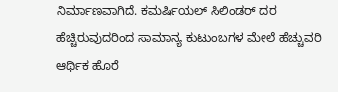ನಿರ್ಮಾಣವಾಗಿದೆ. ಕಮರ್ಷಿಯಲ್ ಸಿಲಿಂಡರ್ ದರ ಹೆಚ್ಚಿರುವುದರಿಂದ ಸಾಮಾನ್ಯ ಕುಟುಂಬಗಳ ಮೇಲೆ ಹೆಚ್ಚುವರಿ ಆರ್ಥಿಕ ಹೊರೆ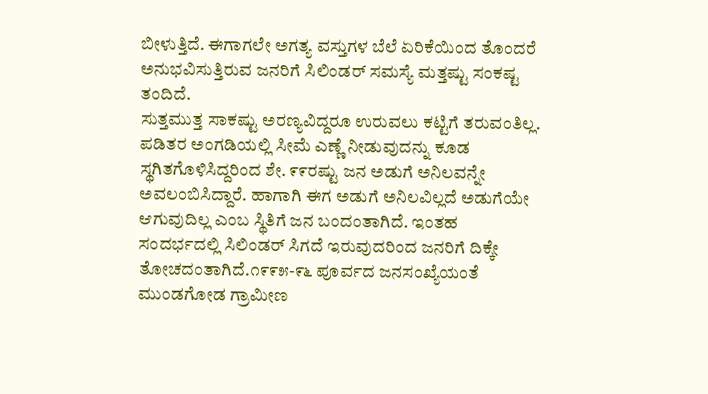ಬೀಳುತ್ತಿದೆ. ಈಗಾಗಲೇ ಅಗತ್ಯ ವಸ್ತುಗಳ ಬೆಲೆ ಏರಿಕೆಯಿಂದ ತೊಂದರೆ ಅನುಭವಿಸುತ್ತಿರುವ ಜನರಿಗೆ ಸಿಲಿಂಡರ್ ಸಮಸ್ಯೆ ಮತ್ತಷ್ಟು ಸಂಕಷ್ಟ ತಂದಿದೆ.
ಸುತ್ತಮುತ್ತ ಸಾಕಷ್ಟು ಅರಣ್ಯವಿದ್ದರೂ ಉರುವಲು ಕಟ್ಟಿಗೆ ತರುವಂತಿಲ್ಲ. ಪಡಿತರ ಅಂಗಡಿಯಲ್ಲಿ ಸೀಮೆ ಎಣ್ಣೆ ನೀಡುವುದನ್ನು ಕೂಡ ಸ್ಥಗಿತಗೊಳಿಸಿದ್ದರಿಂದ ಶೇ. ೯೯ರಷ್ಟು ಜನ ಅಡುಗೆ ಅನಿಲವನ್ನೇ ಅವಲಂಬಿಸಿದ್ದಾರೆ. ಹಾಗಾಗಿ ಈಗ ಅಡುಗೆ ಅನಿಲವಿಲ್ಲದೆ ಅಡುಗೆಯೇ ಆಗುವುದಿಲ್ಲ ಎಂಬ ಸ್ಥಿತಿಗೆ ಜನ ಬಂದಂತಾಗಿದೆ. ಇಂತಹ ಸಂದರ್ಭದಲ್ಲಿ ಸಿಲಿಂಡರ್ ಸಿಗದೆ ಇರುವುದರಿಂದ ಜನರಿಗೆ ದಿಕ್ಕೇ ತೋಚದಂತಾಗಿದೆ.೧೯೯೫-೯೬ ಪೂರ್ವದ ಜನಸಂಖ್ಯೆಯಂತೆ ಮುಂಡಗೋಡ ಗ್ರಾಮೀಣ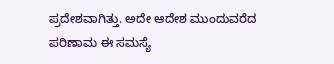ಪ್ರದೇಶವಾಗಿತ್ತು. ಅದೇ ಆದೇಶ ಮುಂದುವರೆದ ಪರಿಣಾಮ ಈ ಸಮಸ್ಯೆ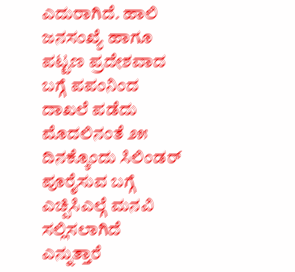ಎದುರಾಗಿದೆ. ಹಾಲಿ ಜನಸಂಖ್ಯೆ ಹಾಗೂ ಪಟ್ಟಣ ಪ್ರದೇಶವಾದ ಬಗ್ಗೆ ಪಪಂನಿಂದ ದಾಖಲೆ ಪಡೆದು ಮೊದಲಿನಂತೆ ೨೫ ದಿನಕ್ಕೊಂದು ಸಿಲಿಂಡರ್ ಪೂರೈಸುವ ಬಗ್ಗೆ ಎಚ್ಪಿಸಿಎಲ್ಗೆ ಮನವಿ ಸಲ್ಲಿಸಲಾಗಿದೆ ಎನ್ನುತ್ತಾರೆ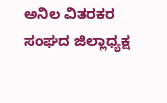ಅನಿಲ ವಿತರಕರ ಸಂಘದ ಜಿಲ್ಲಾಧ್ಯಕ್ಷ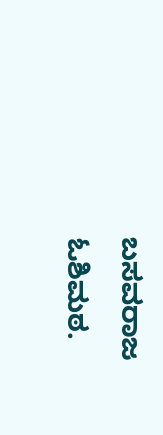ಬಸವರಾಜ ಓಶಿಮಠ.